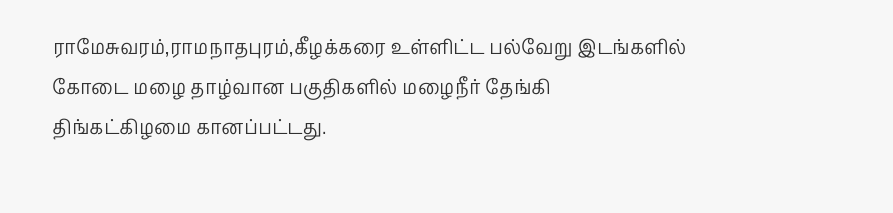ராமேசுவரம்,ராமநாதபுரம்,கீழக்கரை உள்ளிட்ட பல்வேறு இடங்களில் கோடை மழை தாழ்வான பகுதிகளில் மழைநீர் தேங்கி திங்கட்கிழமை கானப்பட்டது.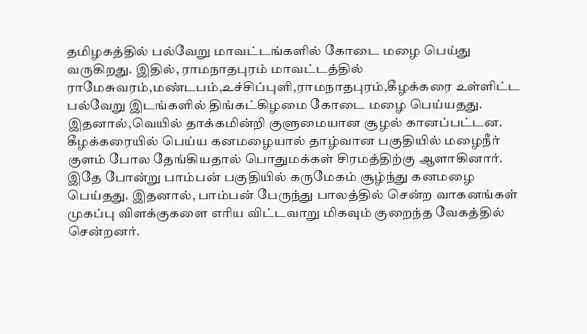தமிழகத்தில் பல்வேறு மாவட்டங்களில் கோடை மழை பெய்து வருகிறது. இதில், ராமநாதபுரம் மாவட்டத்தில் ராமேசுவரம்,மண்டபம்,உச்சிப்புளி,ராமநாதபுரம்,கீழக்கரை உள்ளிட்ட பல்வேறு இடங்களில் திங்கட்கிழமை கோடை மழை பெய்யதது.
இதனால்,வெயில் தாக்கமின்றி குளுமையான சூழல் கானப்பட்டன. கீழக்கரையில் பெய்ய கனமழையால் தாழ்வான பகுதியில் மழைநீர் குளம் போல தேங்கியதால் பொதுமக்கள் சிரமத்திற்கு ஆளாகினார்.
இதே போன்று பாம்பன் பகுதியில் கருமேகம் சூழ்ந்து கனமழை பெய்தது. இதனால், பாம்பன் பேருந்து பாலத்தில் சென்ற வாகனங்கள் முகப்பு விளக்குகளை எரிய விட்டவாறு மிகவும் குறைந்த வேகத்தில் சென்றனர்.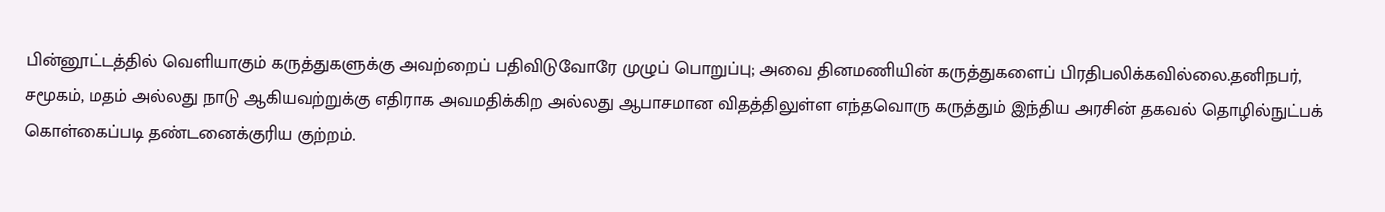பின்னூட்டத்தில் வெளியாகும் கருத்துகளுக்கு அவற்றைப் பதிவிடுவோரே முழுப் பொறுப்பு; அவை தினமணியின் கருத்துகளைப் பிரதிபலிக்கவில்லை.தனிநபர், சமூகம், மதம் அல்லது நாடு ஆகியவற்றுக்கு எதிராக அவமதிக்கிற அல்லது ஆபாசமான விதத்திலுள்ள எந்தவொரு கருத்தும் இந்திய அரசின் தகவல் தொழில்நுட்பக் கொள்கைப்படி தண்டனைக்குரிய குற்றம்.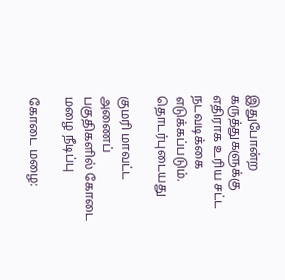இதுபோன்ற கருத்துகளுக்கு எதிராக உரிய சட்ட நடவடிக்கை எடுக்கப்படும்.
தொடர்புடையது

குமரி மாவட்ட அணைப் பகுதிகளில் கோடை மழை நீடிப்பு

கோடை மழை: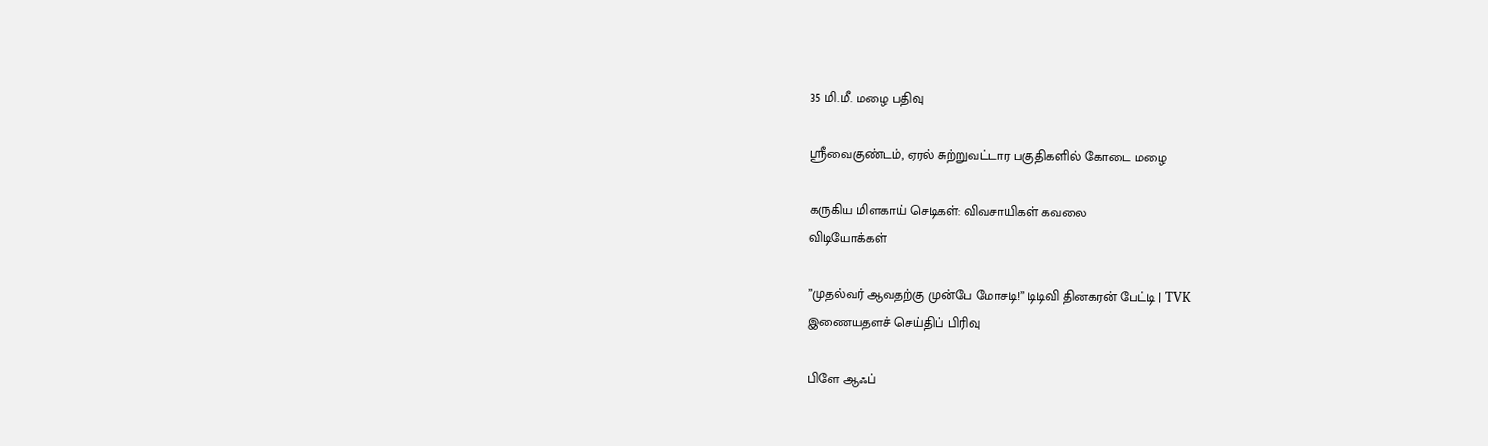35 மி.மீ. மழை பதிவு

ஸ்ரீவைகுண்டம், ஏரல் சுற்றுவட்டார பகுதிகளில் கோடை மழை

கருகிய மிளகாய் செடிகள்: விவசாயிகள் கவலை
விடியோக்கள்

”முதல்வர் ஆவதற்கு முன்பே மோசடி!” டிடிவி தினகரன் பேட்டி | TVK
இணையதளச் செய்திப் பிரிவு

பிளே ஆஃப்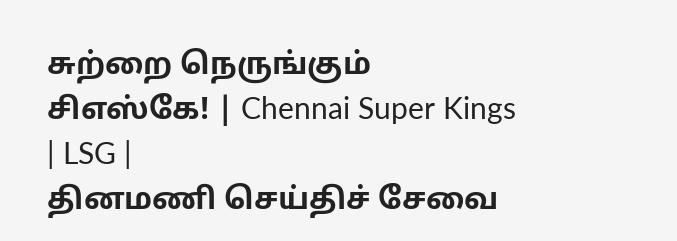சுற்றை நெருங்கும் சிஎஸ்கே! | Chennai Super Kings | LSG |
தினமணி செய்திச் சேவை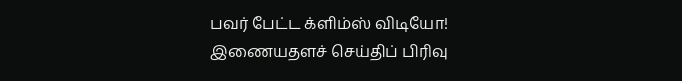பவர் பேட்ட க்ளிம்ஸ் விடியோ!
இணையதளச் செய்திப் பிரிவு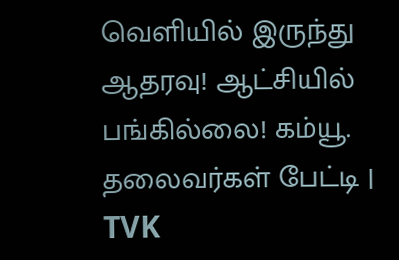வெளியில் இருந்து ஆதரவு! ஆட்சியில் பங்கில்லை! கம்யூ. தலைவர்கள் பேட்டி | TVK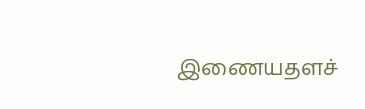இணையதளச்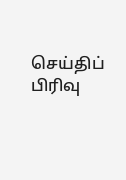செய்திப் பிரிவு